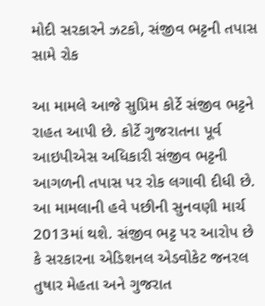મોદી સરકારને ઝટકો, સંજીવ ભટ્ટની તપાસ સામે રોક

આ મામલે આજે સુપ્રિમ કોર્ટે સંજીવ ભટ્ટને રાહત આપી છે. કોર્ટે ગુજરાતના પૂર્વ આઇપીએસ અધિકારી સંજીવ ભટ્ટની આગળની તપાસ પર રોક લગાવી દીધી છે. આ મામલાની હવે પછીની સુનવણી માર્ચ 2013માં થશે. સંજીવ ભટ્ટ પર આરોપ છે કે સરકારના એડિશનલ એડવોકેટ જનરલ તુષાર મેહતા અને ગુજરાત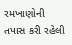રમખાણોની તપાસ કરી રહેલી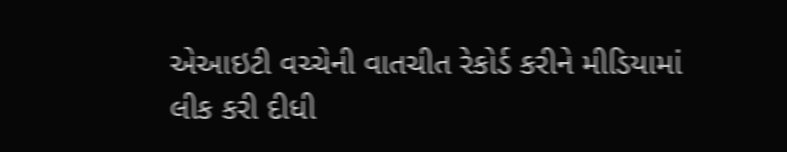એઆઇટી વચ્ચેની વાતચીત રેકોર્ડ કરીને મીડિયામાં લીક કરી દીધી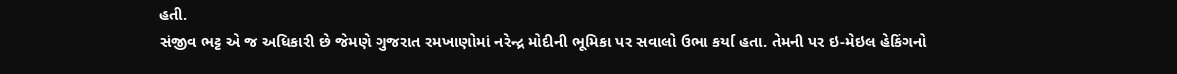હતી.
સંજીવ ભટ્ટ એ જ અધિકારી છે જેમણે ગુજરાત રમખાણોમાં નરેન્દ્ર મોદીની ભૂમિકા પર સવાલો ઉભા કર્યા હતા. તેમની પર ઇ-મેઇલ હેકિંગનો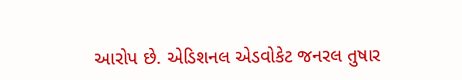આરોપ છે. એડિશનલ એડવોકેટ જનરલ તુષાર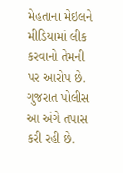મેહતાના મેઇલને મીડિયામાં લીક કરવાનો તેમની પર આરોપ છે. ગુજરાત પોલીસ આ અંગે તપાસ કરી રહી છે.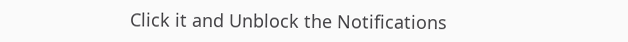Click it and Unblock the Notifications